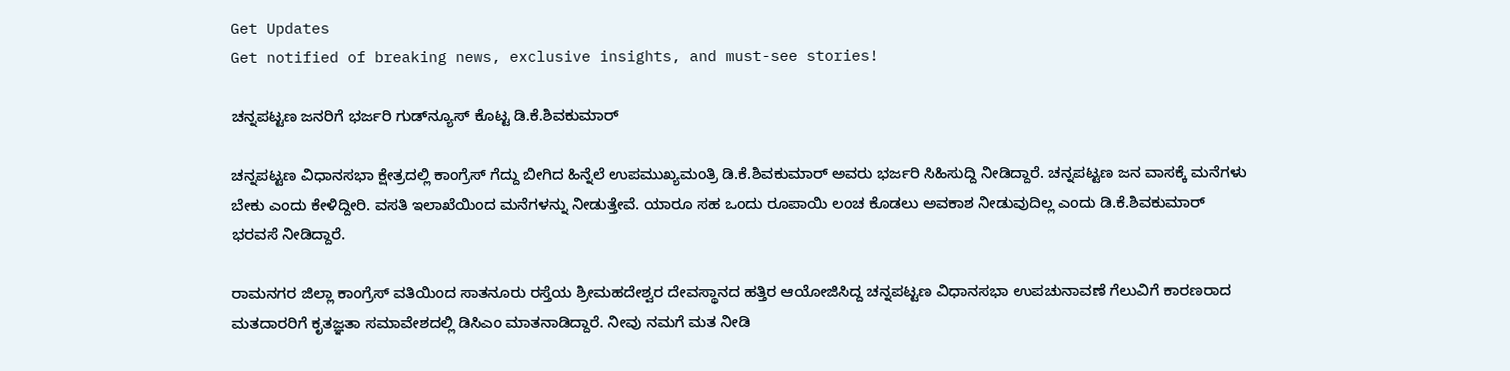Get Updates
Get notified of breaking news, exclusive insights, and must-see stories!

ಚನ್ನಪಟ್ಟಣ ಜನರಿಗೆ ಭರ್ಜರಿ ಗುಡ್‌ನ್ಯೂಸ್‌ ಕೊಟ್ಟ ಡಿ.ಕೆ.ಶಿವಕುಮಾರ್‌

ಚನ್ನಪಟ್ಟಣ ವಿಧಾನಸಭಾ ಕ್ಷೇತ್ರದಲ್ಲಿ ಕಾಂಗ್ರೆಸ್‌ ಗೆದ್ದು ಬೀಗಿದ ಹಿನ್ನೆಲೆ ಉಪಮುಖ್ಯಮಂತ್ರಿ ಡಿ.ಕೆ.ಶಿವಕುಮಾರ್‌ ಅವರು ಭರ್ಜರಿ ಸಿಹಿಸುದ್ದಿ ನೀಡಿದ್ದಾರೆ. ಚನ್ನಪಟ್ಟಣ ಜನ ವಾಸಕ್ಕೆ ಮನೆಗಳು ಬೇಕು ಎಂದು ಕೇಳಿದ್ದೀರಿ. ವಸತಿ ಇಲಾಖೆಯಿಂದ ಮನೆಗಳನ್ನು ನೀಡುತ್ತೇವೆ. ಯಾರೂ ಸಹ ಒಂದು ರೂಪಾಯಿ ಲಂಚ ಕೊಡಲು ಅವಕಾಶ ನೀಡುವುದಿಲ್ಲ ಎಂದು ಡಿ.ಕೆ.ಶಿವಕುಮಾರ್‌ ಭರವಸೆ ನೀಡಿದ್ದಾರೆ.

ರಾಮನಗರ ಜಿಲ್ಲಾ ಕಾಂಗ್ರೆಸ್ ವತಿಯಿಂದ ಸಾತನೂರು ರಸ್ತೆಯ ಶ್ರೀಮಹದೇಶ್ವರ ದೇವಸ್ಥಾನದ ಹತ್ತಿರ ಆಯೋಜಿಸಿದ್ದ ಚನ್ನಪಟ್ಟಣ ವಿಧಾನಸಭಾ ಉಪಚುನಾವಣೆ ಗೆಲುವಿಗೆ ಕಾರಣರಾದ ಮತದಾರರಿಗೆ ಕೃತಜ್ಞತಾ ಸಮಾವೇಶದಲ್ಲಿ ಡಿಸಿಎಂ ಮಾತನಾಡಿದ್ದಾರೆ. ನೀವು ನಮಗೆ ಮತ ನೀಡಿ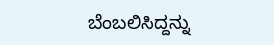ಬೆಂಬಲಿಸಿದ್ದನ್ನು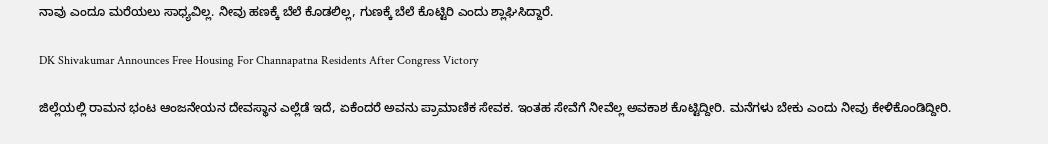ನಾವು ಎಂದೂ ಮರೆಯಲು ಸಾಧ್ಯವಿಲ್ಲ. ನೀವು ಹಣಕ್ಕೆ ಬೆಲೆ ಕೊಡಲಿಲ್ಲ, ಗುಣಕ್ಕೆ ಬೆಲೆ ಕೊಟ್ಟಿರಿ ಎಂದು ಶ್ಲಾಘಿಸಿದ್ದಾರೆ.

DK Shivakumar Announces Free Housing For Channapatna Residents After Congress Victory

ಜಿಲ್ಲೆಯಲ್ಲಿ ರಾಮನ ಭಂಟ ಆಂಜನೇಯನ ದೇವಸ್ಥಾನ ಎಲ್ಲೆಡೆ ಇದೆ, ಏಕೆಂದರೆ ಅವನು ಪ್ರಾಮಾಣಿಕ ಸೇವಕ. ಇಂತಹ ಸೇವೆಗೆ ನೀವೆಲ್ಲ ಅವಕಾಶ ಕೊಟ್ಟಿದ್ದೀರಿ. ಮನೆಗಳು ಬೇಕು ಎಂದು ನೀವು ಕೇಳಿಕೊಂಡಿದ್ದೀರಿ.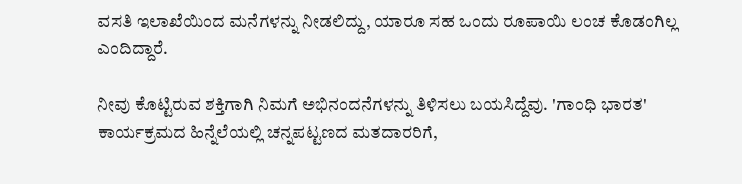ವಸತಿ ಇಲಾಖೆಯಿಂದ ಮನೆಗಳನ್ನು ನೀಡಲಿದ್ದು, ಯಾರೂ ಸಹ ಒಂದು ರೂಪಾಯಿ ಲಂಚ ಕೊಡಂಗಿಲ್ಲ ಎಂದಿದ್ದಾರೆ.

ನೀವು ಕೊಟ್ಟಿರುವ ಶಕ್ತಿಗಾಗಿ ನಿಮಗೆ ಅಭಿನಂದನೆಗಳನ್ನು ತಿಳಿಸಲು ಬಯಸಿದ್ದೆವು. 'ಗಾಂಧಿ ಭಾರತ' ಕಾರ್ಯಕ್ರಮದ ಹಿನ್ನೆಲೆಯಲ್ಲಿ ಚನ್ನಪಟ್ಟಣದ ಮತದಾರರಿಗೆ,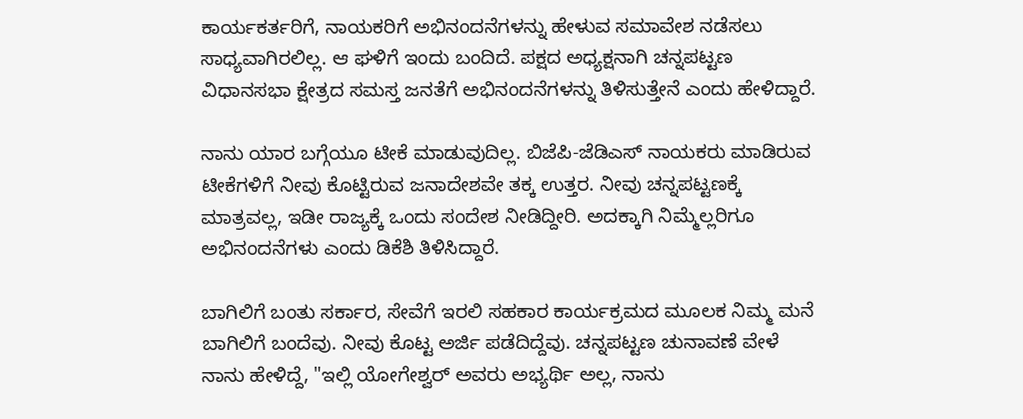ಕಾರ್ಯಕರ್ತರಿಗೆ, ನಾಯಕರಿಗೆ ಅಭಿನಂದನೆಗಳನ್ನು ಹೇಳುವ ಸಮಾವೇಶ ನಡೆಸಲು ಸಾಧ್ಯವಾಗಿರಲಿಲ್ಲ. ಆ ಘಳಿಗೆ ಇಂದು ಬಂದಿದೆ. ಪಕ್ಷದ ಅಧ್ಯಕ್ಷನಾಗಿ ಚನ್ನಪಟ್ಟಣ ವಿಧಾನಸಭಾ ಕ್ಷೇತ್ರದ ಸಮಸ್ತ ಜನತೆಗೆ ಅಭಿನಂದನೆಗಳನ್ನು ತಿಳಿಸುತ್ತೇನೆ ಎಂದು ಹೇಳಿದ್ದಾರೆ.

ನಾನು ಯಾರ ಬಗ್ಗೆಯೂ ಟೀಕೆ ಮಾಡುವುದಿಲ್ಲ. ಬಿಜೆಪಿ-ಜೆಡಿಎಸ್ ನಾಯಕರು ಮಾಡಿರುವ ಟೀಕೆಗಳಿಗೆ ನೀವು ಕೊಟ್ಟಿರುವ ಜನಾದೇಶವೇ ತಕ್ಕ ಉತ್ತರ. ನೀವು ಚನ್ನಪಟ್ಟಣಕ್ಕೆ ಮಾತ್ರವಲ್ಲ, ಇಡೀ ರಾಜ್ಯಕ್ಕೆ ಒಂದು ಸಂದೇಶ ನೀಡಿದ್ದೀರಿ. ಅದಕ್ಕಾಗಿ ನಿಮ್ಮೆಲ್ಲರಿಗೂ ಅಭಿನಂದನೆಗಳು ಎಂದು ಡಿಕೆಶಿ ತಿಳಿಸಿದ್ದಾರೆ.

ಬಾಗಿಲಿಗೆ ಬಂತು ಸರ್ಕಾರ, ಸೇವೆಗೆ ಇರಲಿ ಸಹಕಾರ ಕಾರ್ಯಕ್ರಮದ ಮೂಲಕ‌ ನಿಮ್ಮ ಮನೆ ಬಾಗಿಲಿಗೆ ಬಂದೆವು. ನೀವು ಕೊಟ್ಟ ಅರ್ಜಿ ಪಡೆದಿದ್ದೆವು. ಚನ್ನಪಟ್ಟಣ ಚುನಾವಣೆ ವೇಳೆ ನಾನು ಹೇಳಿದ್ದೆ, "ಇಲ್ಲಿ ಯೋಗೇಶ್ವರ್ ಅವರು ಅಭ್ಯರ್ಥಿ ಅಲ್ಲ, ನಾನು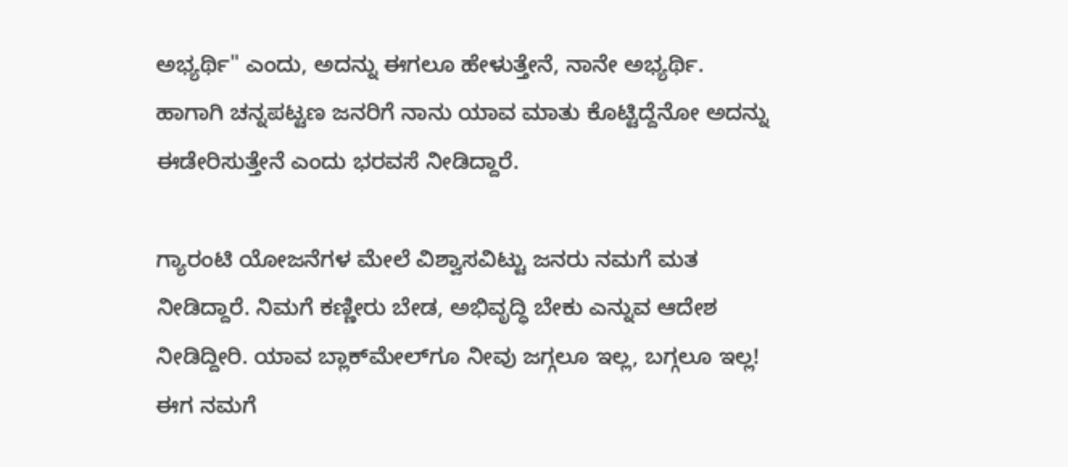ಅಭ್ಯರ್ಥಿ" ಎಂದು, ಅದನ್ನು ಈಗಲೂ ಹೇಳುತ್ತೇನೆ, ನಾನೇ ಅಭ್ಯರ್ಥಿ. ಹಾಗಾಗಿ ಚನ್ನಪಟ್ಟಣ ಜನರಿಗೆ ನಾನು ಯಾವ ಮಾತು ಕೊಟ್ಟಿದ್ದೆನೋ ಅದನ್ನು ಈಡೇರಿಸುತ್ತೇನೆ ಎಂದು ಭರವಸೆ ನೀಡಿದ್ದಾರೆ.

ಗ್ಯಾರಂಟಿ ಯೋಜನೆಗಳ ಮೇಲೆ ವಿಶ್ವಾಸವಿಟ್ಟು ಜನರು ನಮಗೆ ಮತ ನೀಡಿದ್ದಾರೆ. ನಿಮಗೆ ಕಣ್ಣೀರು ಬೇಡ, ಅಭಿವೃದ್ಧಿ ಬೇಕು ಎನ್ನುವ ಆದೇಶ ನೀಡಿದ್ದೀರಿ. ಯಾವ ಬ್ಲಾಕ್‌ಮೇಲ್‌ಗೂ ನೀವು ಜಗ್ಗಲೂ ಇಲ್ಲ, ಬಗ್ಗಲೂ ಇಲ್ಲ! ಈಗ ನಮಗೆ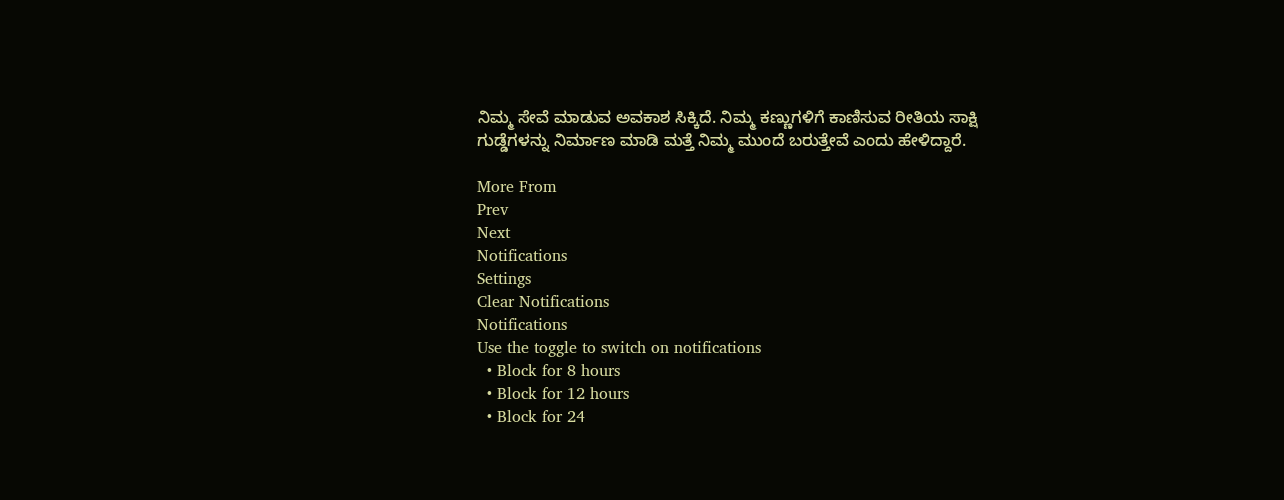ನಿಮ್ಮ ಸೇವೆ ಮಾಡುವ ಅವಕಾಶ ಸಿಕ್ಕಿದೆ. ನಿಮ್ಮ ಕಣ್ಣುಗಳಿಗೆ ಕಾಣಿಸುವ ರೀತಿಯ ಸಾಕ್ಷಿ ಗುಡ್ಡೆಗಳನ್ನು ನಿರ್ಮಾಣ ಮಾಡಿ‌ ಮತ್ತೆ ನಿಮ್ಮ ಮುಂದೆ ಬರುತ್ತೇವೆ ಎಂದು ಹೇಳಿದ್ದಾರೆ.

More From
Prev
Next
Notifications
Settings
Clear Notifications
Notifications
Use the toggle to switch on notifications
  • Block for 8 hours
  • Block for 12 hours
  • Block for 24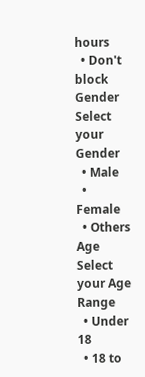hours
  • Don't block
Gender
Select your Gender
  • Male
  • Female
  • Others
Age
Select your Age Range
  • Under 18
  • 18 to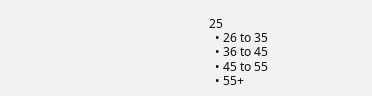25
  • 26 to 35
  • 36 to 45
  • 45 to 55
  • 55+